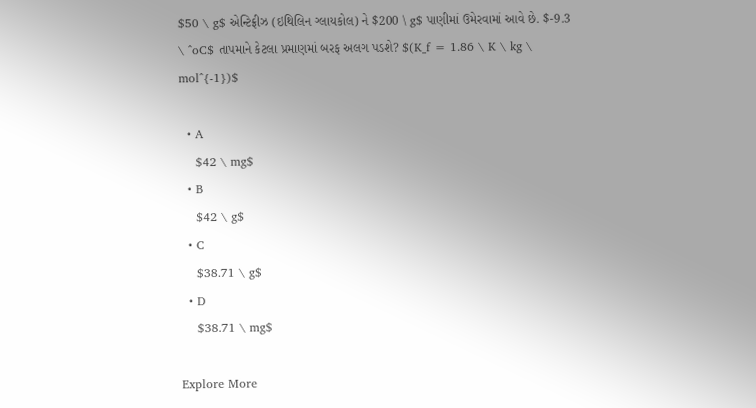$50 \ g$ એન્ટિફ્રીઝ (ઇથિલિન ગ્લાયકોલ) ને $200 \ g$ પાણીમાં ઉમેરવામાં આવે છે. $-9.3 \ ^oC$ તાપમાને કેટલા પ્રમાણમાં બરફ અલગ પડશે? $(K_f = 1.86 \ K \ kg \ mol^{-1})$

  • A
    $42 \ mg$
  • B
    $42 \ g$
  • C
    $38.71 \ g$
  • D
    $38.71 \ mg$

Explore More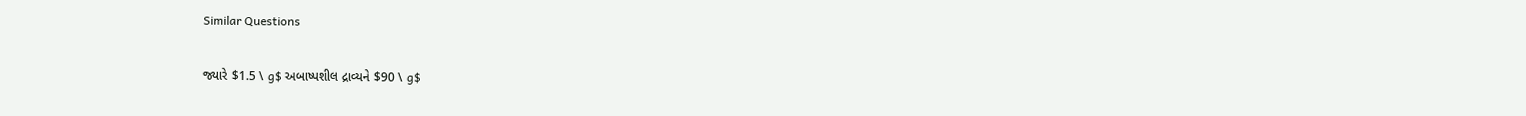Similar Questions

જ્યારે $1.5 \ g$ અબાષ્પશીલ દ્રાવ્યને $90 \ g$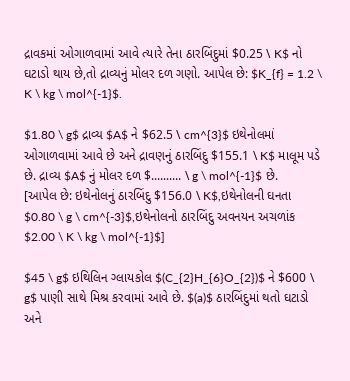દ્રાવકમાં ઓગાળવામાં આવે ત્યારે તેના ઠારબિંદુમાં $0.25 \ K$ નો ઘટાડો થાય છે,તો દ્રાવ્યનું મોલર દળ ગણો. આપેલ છે: $K_{f} = 1.2 \ K \ kg \ mol^{-1}$.

$1.80 \ g$ દ્રાવ્ય $A$ ને $62.5 \ cm^{3}$ ઇથેનોલમાં ઓગાળવામાં આવે છે અને દ્રાવણનું ઠારબિંદુ $155.1 \ K$ માલૂમ પડે છે. દ્રાવ્ય $A$ નું મોલર દળ $.......... \ g \ mol^{-1}$ છે.
[આપેલ છે: ઇથેનોલનું ઠારબિંદુ $156.0 \ K$,ઇથેનોલની ઘનતા $0.80 \ g \ cm^{-3}$,ઇથેનોલનો ઠારબિંદુ અવનયન અચળાંક $2.00 \ K \ kg \ mol^{-1}$]

$45 \ g$ ઇથિલિન ગ્લાયકોલ $(C_{2}H_{6}O_{2})$ ને $600 \ g$ પાણી સાથે મિશ્ર કરવામાં આવે છે. $(a)$ ઠારબિંદુમાં થતો ઘટાડો અને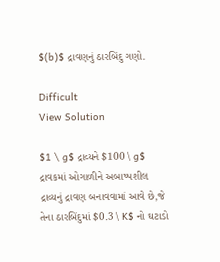$(b)$ દ્રાવણનું ઠારબિંદુ ગણો.

Difficult
View Solution

$1 \ g$ દ્રાવ્યને $100 \ g$ દ્રાવકમાં ઓગાળીને અબાષ્પશીલ દ્રાવ્યનું દ્રાવણ બનાવવામાં આવે છે,જે તેના ઠારબિંદુમાં $0.3 \ K$ નો ઘટાડો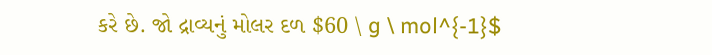કરે છે. જો દ્રાવ્યનું મોલર દળ $60 \ g \ mol^{-1}$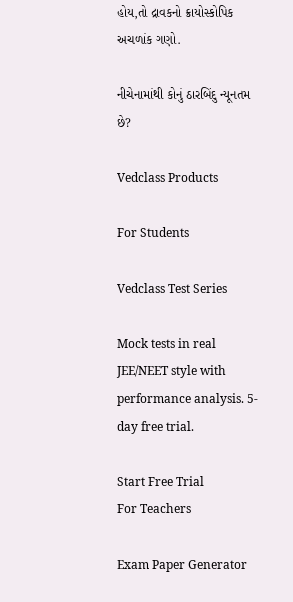હોય,તો દ્રાવકનો ક્રાયોસ્કોપિક અચળાંક ગણો.

નીચેનામાંથી કોનું ઠારબિંદુ ન્યૂનતમ છે?

Vedclass Products

For Students

Vedclass Test Series

Mock tests in real JEE/NEET style with performance analysis. 5-day free trial.

Start Free Trial
For Teachers

Exam Paper Generator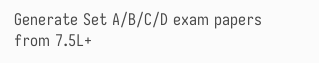Generate Set A/B/C/D exam papers from 7.5L+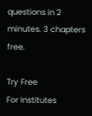questions in 2 minutes. 3 chapters free.

Try Free
For Institutes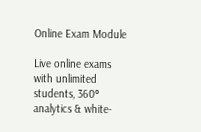Online Exam Module

Live online exams with unlimited students, 360° analytics & white-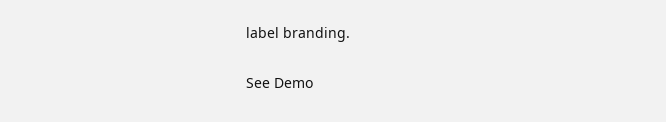label branding.

See Demo